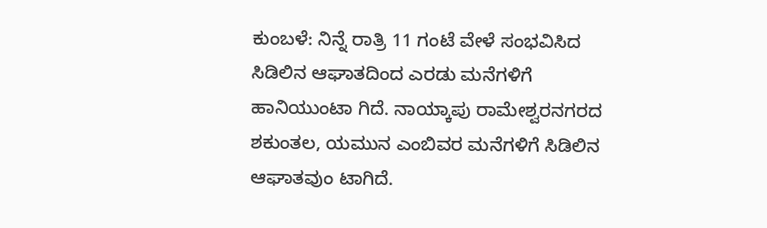ಕುಂಬಳೆ: ನಿನ್ನೆ ರಾತ್ರಿ 11 ಗಂಟೆ ವೇಳೆ ಸಂಭವಿಸಿದ ಸಿಡಿಲಿನ ಆಘಾತದಿಂದ ಎರಡು ಮನೆಗಳಿಗೆ ಹಾನಿಯುಂಟಾ ಗಿದೆ. ನಾಯ್ಕಾಪು ರಾಮೇಶ್ವರನಗರದ ಶಕುಂತಲ, ಯಮುನ ಎಂಬಿವರ ಮನೆಗಳಿಗೆ ಸಿಡಿಲಿನ ಆಘಾತವುಂ ಟಾಗಿದೆ.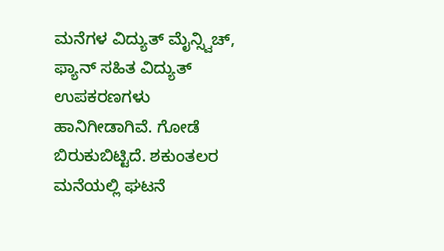ಮನೆಗಳ ವಿದ್ಯುತ್ ಮೈನ್ಸ್ವಿಚ್, ಫ್ಯಾನ್ ಸಹಿತ ವಿದ್ಯುತ್ ಉಪಕರಣಗಳು ಹಾನಿಗೀಡಾಗಿವೆ. ಗೋಡೆ ಬಿರುಕುಬಿಟ್ಟಿದೆ. ಶಕುಂತಲರ ಮನೆಯಲ್ಲಿ ಘಟನೆ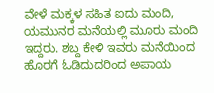ವೇಳೆ ಮಕ್ಕಳ ಸಹಿತ ಐದು ಮಂದಿ, ಯಮುನರ ಮನೆಯಲ್ಲಿ ಮೂರು ಮಂದಿ ಇದ್ದರು. ಶಬ್ದ ಕೇಳಿ ಇವರು ಮನೆಯಿಂದ ಹೊರಗೆ ಓಡಿದುದರಿಂದ ಅಪಾಯ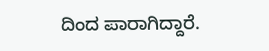ದಿಂದ ಪಾರಾಗಿದ್ದಾರೆ.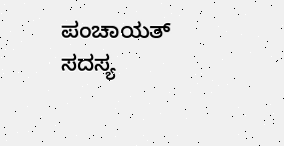ಪಂಚಾಯತ್ ಸದಸ್ಯ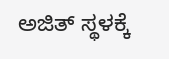ಅಜಿತ್ ಸ್ಥಳಕ್ಕೆ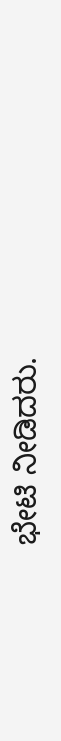ಭೇಟಿ ನೀಡಿದರು.